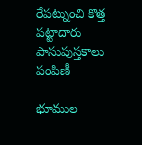రేపట్నుంచి కొత్త పట్టాదారు పాసుపుస్తకాలు పంపిణీ

భూముల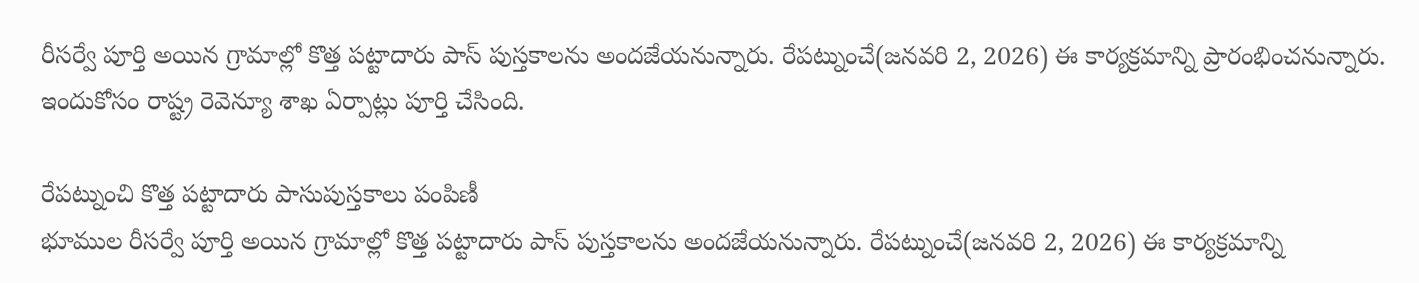రీసర్వే పూర్తి అయిన గ్రామాల్లో కొత్త పట్టాదారు పాస్ పుస్తకాలను అందజేయనున్నారు. రేపట్నుంచే(జనవరి 2, 2026) ఈ కార్యక్రమాన్ని ప్రారంభించనున్నారు. ఇందుకోసం రాష్ట్ర రెవెన్యూ శాఖ ఏర్పాట్లు పూర్తి చేసింది.

రేపట్నుంచి కొత్త పట్టాదారు పాసుపుస్తకాలు పంపిణీ
భూముల రీసర్వే పూర్తి అయిన గ్రామాల్లో కొత్త పట్టాదారు పాస్ పుస్తకాలను అందజేయనున్నారు. రేపట్నుంచే(జనవరి 2, 2026) ఈ కార్యక్రమాన్ని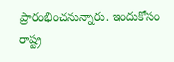ప్రారంభించనున్నారు. ఇందుకోసం రాష్ట్ర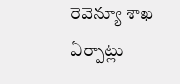రెవెన్యూ శాఖ ఏర్పాట్లు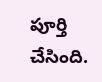పూర్తి చేసింది.